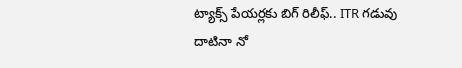ట్యాక్స్ పేయర్లకు బిగ్ రిలీఫ్.. ITR గడువు దాటినా నో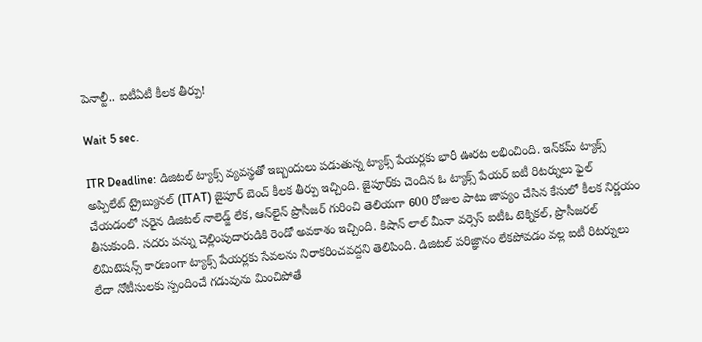పెనాల్టీ.. ఐటీఏటీ కీలక తీర్పు!

Wait 5 sec.

ITR Deadline: డిజిటల్ ట్యాక్స్ వ్యవస్థతో ఇబ్బందులు పడుతున్న ట్యాక్స్ పేయర్లకు భారీ ఊరట లభించింది. ఇన్‌కమ్ ట్యాక్స్ అప్పిలేట్ ట్రైబ్యునల్ (ITAT) జైపూర్ బెంచ్ కీలక తీర్పు ఇచ్చింది. జైపూర్‌కు చెందిన ఓ ట్యాక్స్ పేయర్ ఐటీ రిటర్నులు ఫైల్ చేయడంలో సరైన డిజిటల్ నాలెడ్జ్ లేక, ఆన్‌లైన్ ప్రొసీజర్ గురించి తెలియగా 600 రోజుల పాటు జాప్యం చేసిన కేసులో కీలక నిర్ణయం తీసుకుంది. సదరు పన్ను చెల్లింపుదారుడికి రెండో అవకాశం ఇచ్చింది. కిషాన్ లాల్ మీనా వర్సెస్ ఐటీఓ టెక్నికల్, ప్రొసీజరల్ లిమిటెషన్స్ కారణంగా ట్యాక్స్ పేయర్లకు సేవలను నిరాకరించవద్దని తెలిపింది. డిజిటల్ పరిజ్ఞానం లేకపోవడం వల్ల ఐటీ రిటర్నులు లేదా నోటీసులకు స్పందించే గడువును మించిపోతే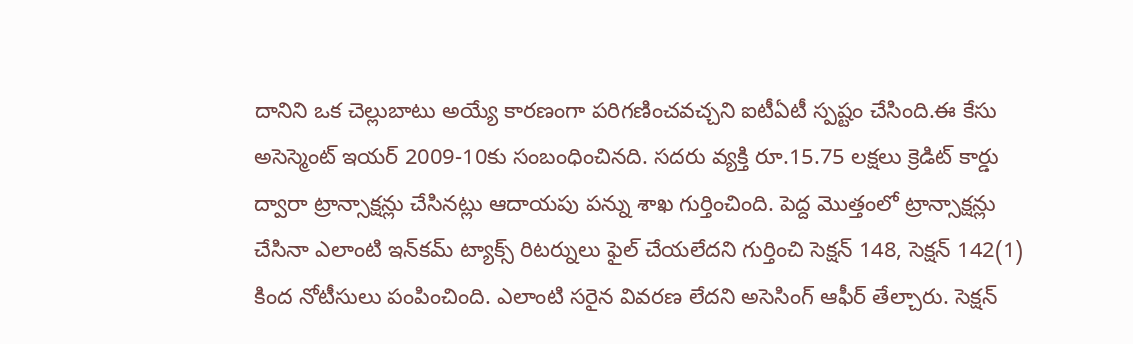దానిని ఒక చెల్లుబాటు అయ్యే కారణంగా పరిగణించవచ్చని ఐటీఏటీ స్పష్టం చేసింది.ఈ కేసు అసెస్మెంట్ ఇయర్ 2009-10కు సంబంధించినది. సదరు వ్యక్తి రూ.15.75 లక్షలు క్రెడిట్ కార్డు ద్వారా ట్రాన్సాక్షన్లు చేసినట్లు ఆదాయపు పన్ను శాఖ గుర్తించింది. పెద్ద మొత్తంలో ట్రాన్సాక్షన్లు చేసినా ఎలాంటి ఇన్‌కమ్ ట్యాక్స్ రిటర్నులు ఫైల్ చేయలేదని గుర్తించి సెక్షన్ 148, సెక్షన్ 142(1) కింద నోటీసులు పంపించింది. ఎలాంటి సరైన వివరణ లేదని అసెసింగ్ ఆఫీర్ తేల్చారు. సెక్షన్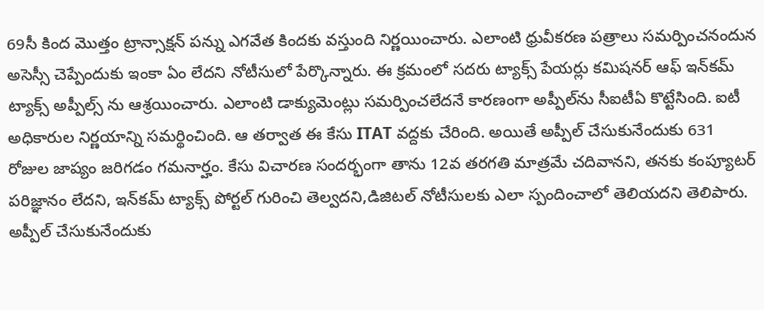69సీ కింద మొత్తం ట్రాన్సాక్షన్‌ పన్ను ఎగవేత కిందకు వస్తుంది నిర్ణయించారు. ఎలాంటి ధ్రువీకరణ పత్రాలు సమర్పించనందున అసెస్సీ చెప్పేందుకు ఇంకా ఏం లేదని నోటీసులో పేర్కొన్నారు. ఈ క్రమంలో సదరు ట్యాక్స్ పేయర్లు కమిషనర్ ఆఫ్ ఇన్‌కమ్ ట్యాక్స్ అప్పీల్స్ ను ఆశ్రయించారు. ఎలాంటి డాక్యుమెంట్లు సమర్పించలేదనే కారణంగా అప్పీల్‌ను సీఐటీఏ కొట్టేసింది. ఐటీ అధికారుల నిర్ణయాన్ని సమర్థించింది. ఆ తర్వాత ఈ కేసు ITAT వద్దకు చేరింది. అయితే అప్పీల్ చేసుకునేందుకు 631 రోజుల జాప్యం జరిగడం గమనార్హం. కేసు విచారణ సందర్భంగా తాను 12వ తరగతి మాత్రమే చదివానని, తనకు కంప్యూటర్ పరిజ్ఞానం లేదని, ఇన్‌కమ్ ట్యాక్స్ పోర్టల్ గురించి తెల్వదని,డిజిటల్ నోటీసులకు ఎలా స్పందించాలో తెలియదని తెలిపారు. అప్పీల్ చేసుకునేందుకు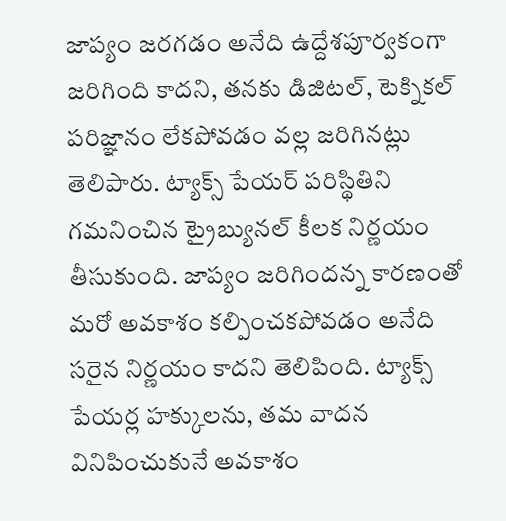జాప్యం జరగడం అనేది ఉద్దేశపూర్వకంగా జరిగింది కాదని, తనకు డిజిటల్, టెక్నికల్ పరిజ్ఞానం లేకపోవడం వల్ల జరిగినట్లు తెలిపారు. ట్యాక్స్ పేయర్ పరిస్థితిని గమనించిన ట్రైబ్యునల్ కీలక నిర్ణయం తీసుకుంది. జాప్యం జరిగిందన్న కారణంతో మరో అవకాశం కల్పించకపోవడం అనేది సరైన నిర్ణయం కాదని తెలిపింది. ట్యాక్స్ పేయర్ల హక్కులను, తమ వాదన వినిపించుకునే అవకాశం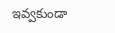ఇవ్వకుండా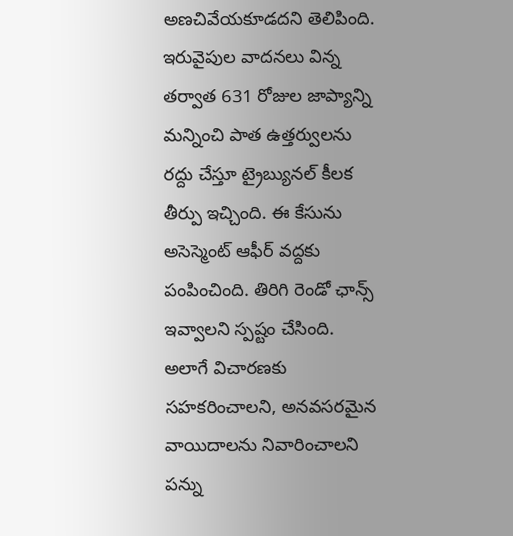అణచివేయకూడదని తెలిపింది. ఇరువైపుల వాదనలు విన్న తర్వాత 631 రోజుల జాప్యాన్ని మన్నించి పాత ఉత్తర్వులను రద్దు చేస్తూ ట్రైబ్యునల్ కీలక తీర్పు ఇచ్చింది. ఈ కేసును అసెస్మెంట్ ఆఫీర్ వద్దకు పంపించింది. తిరిగి రెండో ఛాన్స్ ఇవ్వాలని స్పష్టం చేసింది. అలాగే విచారణకు సహకరించాలని, అనవసరమైన వాయిదాలను నివారించాలని పన్ను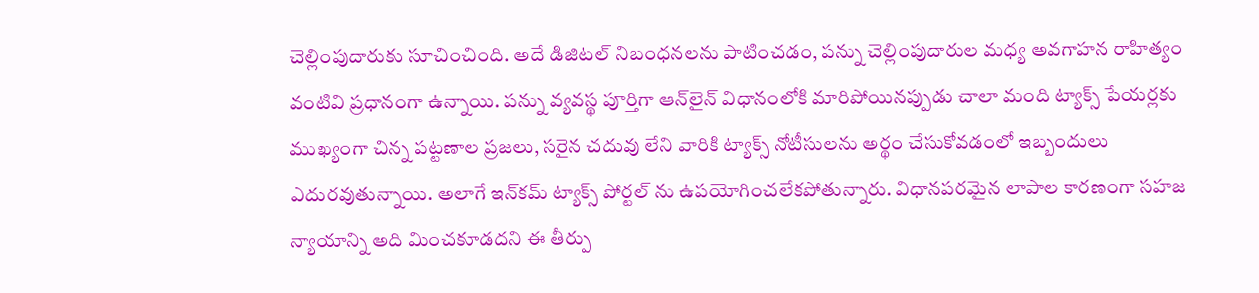చెల్లింపుదారుకు సూచించింది. అదే డిజిటల్ నిబంధనలను పాటించడం, పన్ను చెల్లింపుదారుల మధ్య అవగాహన రాహిత్యం వంటివి ప్రధానంగా ఉన్నాయి. పన్ను వ్యవస్థ పూర్తిగా ఆన్‌లైన్ విధానంలోకి మారిపోయినప్పుడు చాలా మంది ట్యాక్స్ పేయర్లకు ముఖ్యంగా చిన్న పట్టణాల ప్రజలు, సరైన చదువు లేని వారికి ట్యాక్స్ నోటీసులను అర్థం చేసుకోవడంలో ఇబ్బందులు ఎదురవుతున్నాయి. అలాగే ఇన్‌కమ్ ట్యాక్స్ పోర్టల్ ను ఉపయోగించలేకపోతున్నారు. విధానపరమైన లాపాల కారణంగా సహజ న్యాయాన్ని అది మించకూడదని ఈ తీర్పు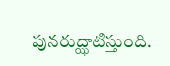పునరుద్ఝాటిస్తుంది.